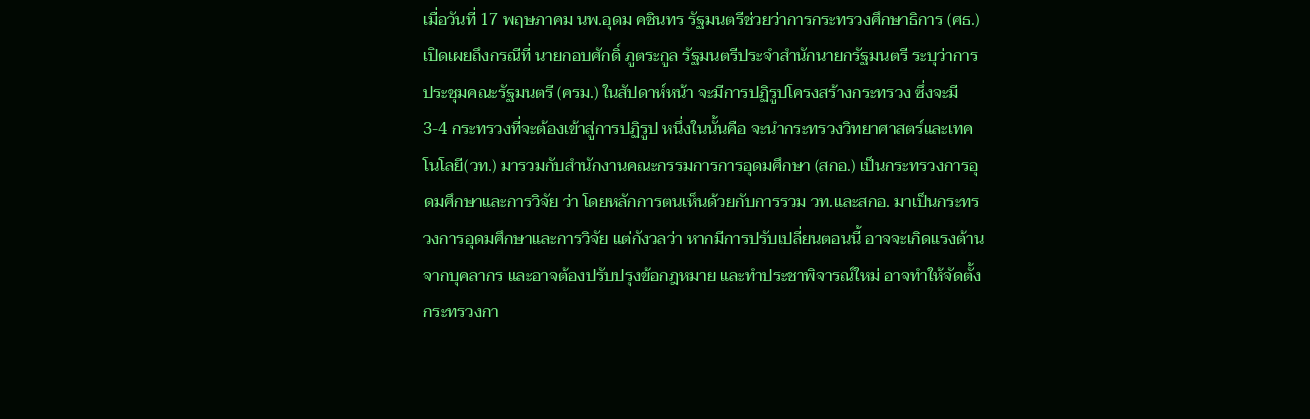เมื่อวันที่ 17 พฤษภาคม นพ.อุดม คชินทร รัฐมนตรีช่วยว่าการกระทรวงศึกษาธิการ (ศธ.) เปิดเผยถึงกรณีที่ นายกอบศักดิ์ ภูตระกูล รัฐมนตรีประจำสำนักนายกรัฐมนตรี ระบุว่าการประชุมคณะรัฐมนตรี (ครม.) ในสัปดาห์หน้า จะมีการปฏิรูปโครงสร้างกระทรวง ซึ่งจะมี 3-4 กระทรวงที่จะต้องเข้าสู่การปฏิรูป หนึ่งในนั้นคือ จะนำกระทรวงวิทยาศาสตร์และเทคโนโลยี(วท.) มารวมกับสำนักงานคณะกรรมการการอุดมศึกษา (สกอ.) เป็นกระทรวงการอุดมศึกษาและการวิจัย ว่า โดยหลักการตนเห็นด้วยกับการรวม วท.และสกอ. มาเป็นกระทรวงการอุดมศึกษาและการวิจัย แต่กังวลว่า หากมีการปรับเปลี่ยนตอนนี้ อาจจะเกิดแรงต้านจากบุคลากร และอาจต้องปรับปรุงข้อกฎหมาย และทำประชาพิจารณ์ใหม่ อาจทำให้จัดตั้งกระทรวงกา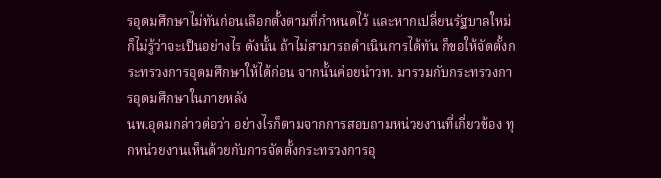รอุดมศึกษาไม่ทันก่อนเลือกตั้งตามที่กำหนดไว้ และหากเปลี่ยนรัฐบาลใหม่ ก็ไม่รู้ว่าจะเป็นอย่างไร ดังนั้น ถ้าไม่สามารถดำเนินการได้ทัน ก็ขอให้จัดตั้งกระทรวงการอุดมศึกษาให้ได้ก่อน จากนั้นค่อยนำวท. มารวมกับกระทรวงการอุดมศึกษาในภายหลัง
นพ.อุดมกล่าวต่อว่า อย่างไรก็ตามจากการสอบถามหน่วยงานที่เกี่ยวข้อง ทุกหน่วยงานเห็นด้วยกับการจัดตั้งกระทรวงการอุ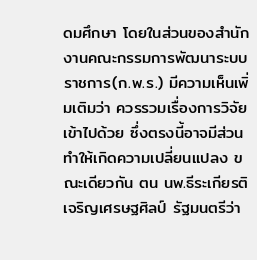ดมศึกษา โดยในส่วนของสำนักงานคณะกรรมการพัฒนาระบบราชการ(ก.พ.ร.) มีความเห็นเพิ่มเติมว่า ควรรวมเรื่องการวิจัยเข้าไปด้วย ซึ่งตรงนี้อาจมีส่วนทำให้เกิดความเปลี่ยนแปลง ขณะเดียวกัน ตน นพ.ธีระเกียรติ เจริญเศรษฐศิลป์ รัฐมนตรีว่า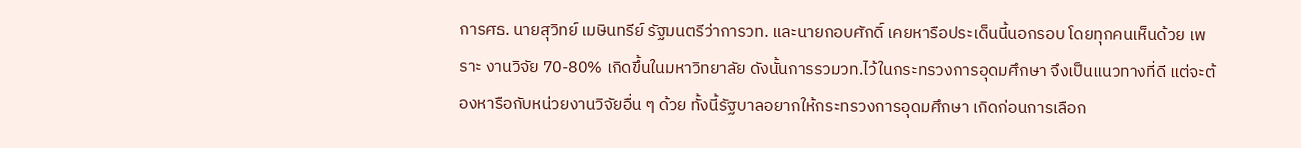การศธ. นายสุวิทย์ เมษินทรีย์ รัฐมนตรีว่าการวท. และนายกอบศักดิ์ เคยหารือประเด็นนี้นอกรอบ โดยทุกคนเห็นด้วย เพราะ งานวิจัย 70-80% เกิดขึ้นในมหาวิทยาลัย ดังนั้นการรวมวท.ไว้ในกระทรวงการอุดมศึกษา จึงเป็นแนวทางที่ดี แต่จะต้องหารือกับหน่วยงานวิจัยอื่น ๆ ด้วย ทั้งนี้รัฐบาลอยากให้กระทรวงการอุดมศึกษา เกิดก่อนการเลือก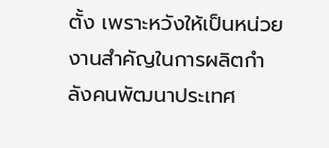ตั้ง เพราะหวังให้เป็นหน่วยงานสำคัญในการผลิตกำลังคนพัฒนาประเทศ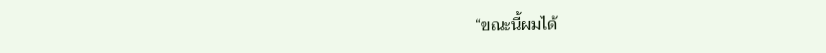“ขณะนี้ผมได้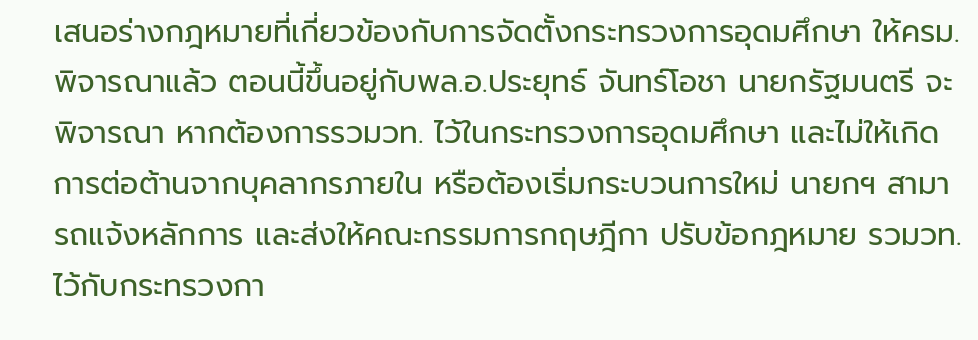เสนอร่างกฎหมายที่เกี่ยวข้องกับการจัดตั้งกระทรวงการอุดมศึกษา ให้ครม.พิจารณาแล้ว ตอนนี้ขึ้นอยู่กับพล.อ.ประยุทธ์ จันทร์โอชา นายกรัฐมนตรี จะพิจารณา หากต้องการรวมวท. ไว้ในกระทรวงการอุดมศึกษา และไม่ให้เกิดการต่อต้านจากบุคลากรภายใน หรือต้องเริ่มกระบวนการใหม่ นายกฯ สามารถแจ้งหลักการ และส่งให้คณะกรรมการกฤษฎีกา ปรับข้อกฎหมาย รวมวท.ไว้กับกระทรวงกา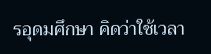รอุดมศึกษา คิดว่าใช้เวลา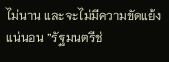ไม่นาน และจะไม่มีความขัดแย้งแน่นอน ”รัฐมนตรีช่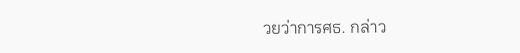วยว่าการศธ. กล่าว